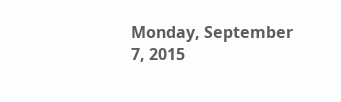Monday, September 7, 2015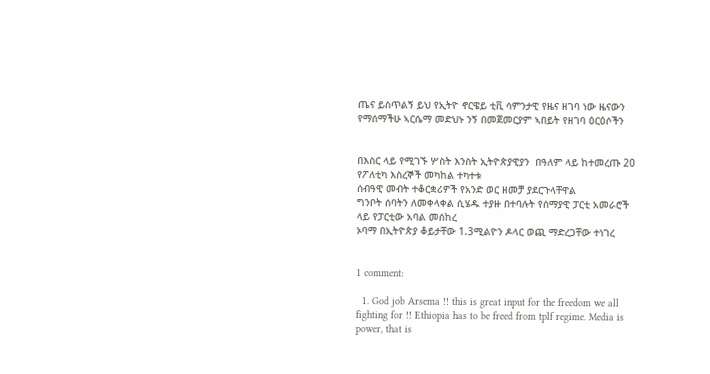ጤና ይስጥልኝ ይህ የኢትዮ ኖርዌይ ቲቪ ሳምንታዊ የዜና ዘገባ ነው ዜናውን የማሰማችሁ ኣርሴማ መድህኑ ንኝ በመጀመርያም ኣበይት የዘገባ ዕርዕሶችን


በእስር ላይ የሚገኙ ሦስት እንስት ኢትዮጵያዊያን  በዓለም ላይ ከተመረጡ 20 የፖለቲካ እስረኞች መካከል ተካተቱ
ሰብዓዊ መብት ተቆርቋሪዎች የአንድ ወር ዘመቻ ያደርጉላቸዋል
ግንቦት ሰባትን ለመቀላቀል ሲሄዱ ተያዙ በተባሉት የሰማያዊ ፓርቲ አመራሮች ላይ የፓርቲው አባል መሰከረ
ኦባማ በኢትዮጵያ ቆይታቸው 1.3ሚልዮን ዶላር ወጪ ማድረጋቸው ተነገረ


1 comment:

  1. God job Arsema !! this is great input for the freedom we all fighting for !! Ethiopia has to be freed from tplf regime. Media is power, that is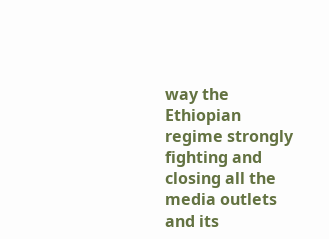way the Ethiopian regime strongly fighting and closing all the media outlets and its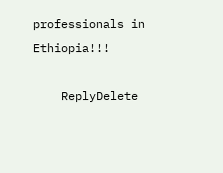professionals in Ethiopia!!!

    ReplyDelete